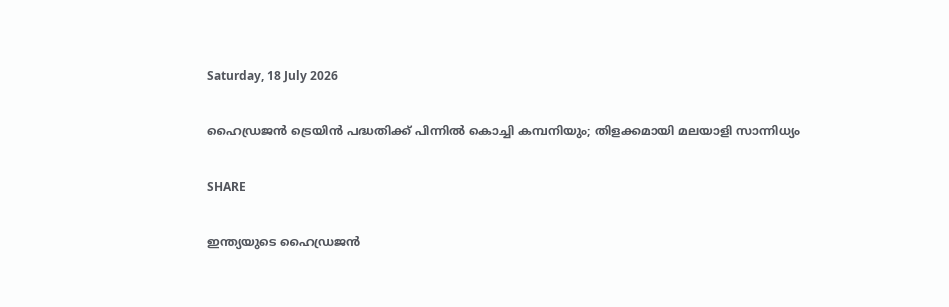Saturday, 18 July 2026

ഹൈഡ്രജൻ ട്രെയിൻ പദ്ധതിക്ക് പിന്നിൽ കൊച്ചി കമ്പനിയും; തിളക്കമായി മലയാളി സാന്നിധ്യം

SHARE

ഇന്ത്യയുടെ ഹൈഡ്രജൻ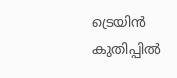ട്രെയിൻ കുതിപ്പിൽ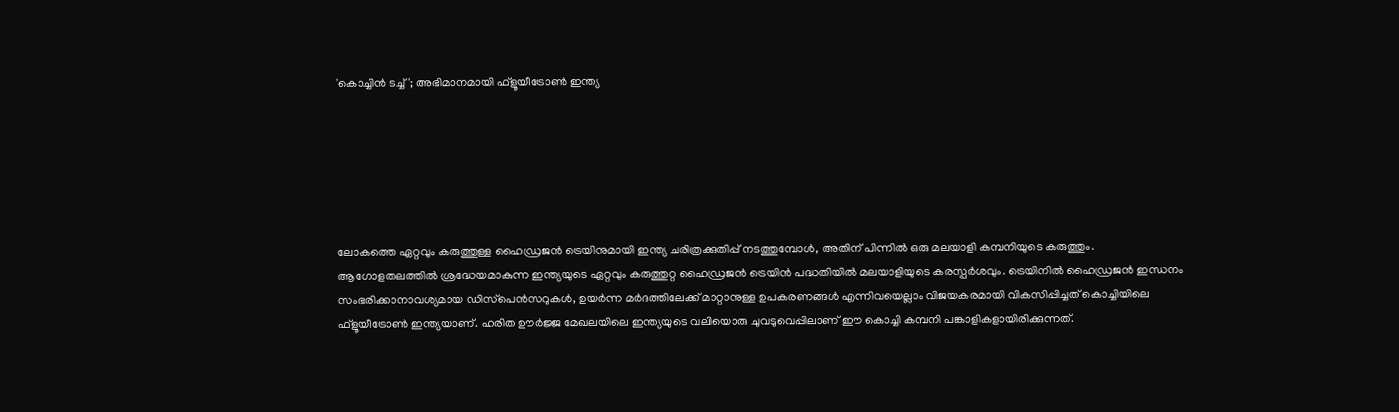'കൊച്ചിൻ ടച്ച്'; അഭിമാനമായി ഫ്‌ളൂയീട്രോൺ ഇന്ത്യ






ലോകത്തെ ഏറ്റവും കരുത്തുള്ള ഹൈഡ്രജൻ ട്രെയിനുമായി ഇന്ത്യ ചരിത്രക്കുതിപ്പ് നടത്തുമ്പോൾ, അതിന് പിന്നിൽ ഒരു മലയാളി കമ്പനിയുടെ കരുത്തും.
ആഗോളതലത്തിൽ ശ്രദ്ധേയമാകുന്ന ഇന്ത്യയുടെ ഏറ്റവും കരുത്തുറ്റ ഹൈഡ്രജൻ ട്രെയിൻ പദ്ധതിയിൽ മലയാളിയുടെ കരസ്പർശവും. ട്രെയിനിൽ ഹൈഡ്രജൻ ഇന്ധനം സംഭരിക്കാനാവശ്യമായ ഡിസ്‌പെൻസറുകൾ, ഉയർന്ന മർദത്തിലേക്ക് മാറ്റാനുള്ള ഉപകരണങ്ങൾ എന്നിവയെല്ലാം വിജയകരമായി വികസിപ്പിച്ചത് കൊച്ചിയിലെ ഫ്‌ളൂയീട്രോൺ ഇന്ത്യയാണ്. ഹരിത ഊർജ്ജ മേഖലയിലെ ഇന്ത്യയുടെ വലിയൊരു ചുവടുവെപ്പിലാണ് ഈ കൊച്ചി കമ്പനി പങ്കാളികളായിരിക്കുന്നത്.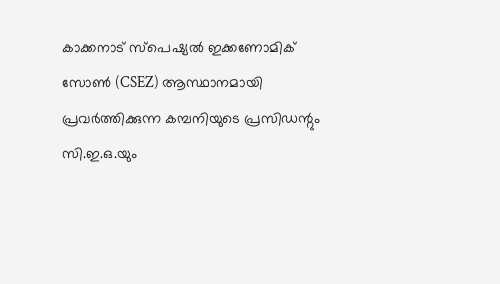കാക്കനാട് സ്‌പെഷ്യൽ ഇക്കണോമിക് സോൺ (CSEZ) ആസ്ഥാനമായി പ്രവർത്തിക്കുന്ന കമ്പനിയുടെ പ്രസിഡന്റും സി.ഇ.ഒ.യും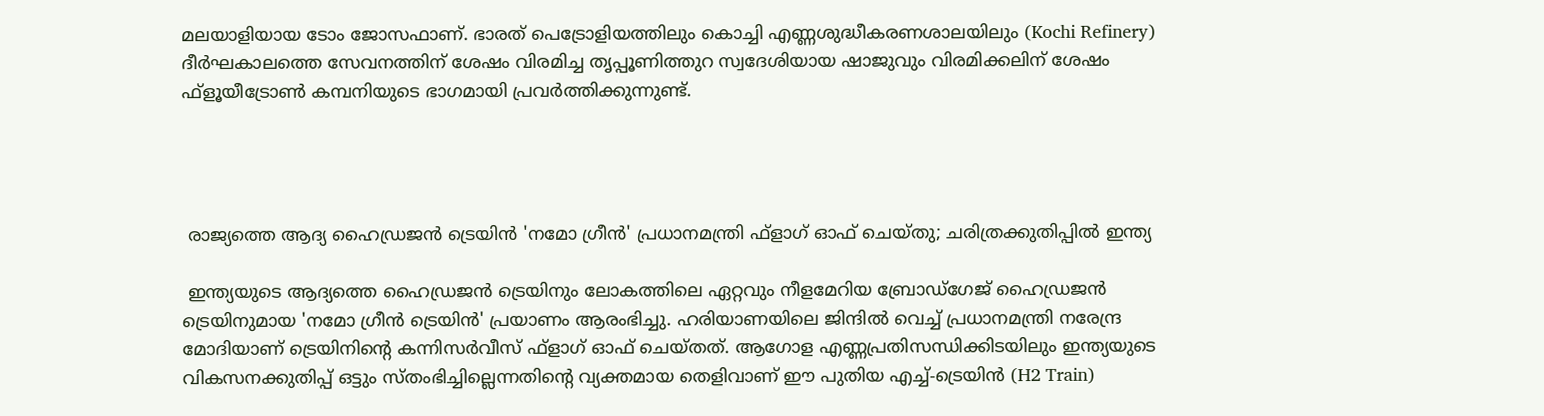മലയാളിയായ ടോം ജോസഫാണ്. ഭാരത് പെട്രോളിയത്തിലും കൊച്ചി എണ്ണശുദ്ധീകരണശാലയിലും (Kochi Refinery) ദീർഘകാലത്തെ സേവനത്തിന് ശേഷം വിരമിച്ച തൃപ്പൂണിത്തുറ സ്വദേശിയായ ഷാജുവും വിരമിക്കലിന് ശേഷം ഫ്‌ളൂയീട്രോൺ കമ്പനിയുടെ ഭാഗമായി പ്രവർത്തിക്കുന്നുണ്ട്.




 രാജ്യത്തെ ആദ്യ ഹൈഡ്രജൻ ട്രെയിൻ 'നമോ ഗ്രീൻ' പ്രധാനമന്ത്രി ഫ്‌ളാഗ് ഓഫ് ചെയ്തു; ചരിത്രക്കുതിപ്പിൽ ഇന്ത്യ

 ഇന്ത്യയുടെ ആദ്യത്തെ ഹൈഡ്രജൻ ട്രെയിനും ലോകത്തിലെ ഏറ്റവും നീളമേറിയ ബ്രോഡ്‌ഗേജ് ഹൈഡ്രജൻ ട്രെയിനുമായ 'നമോ ഗ്രീൻ ട്രെയിൻ' പ്രയാണം ആരംഭിച്ചു. ഹരിയാണയിലെ ജിന്ദിൽ വെച്ച് പ്രധാനമന്ത്രി നരേന്ദ്ര മോദിയാണ് ട്രെയിനിന്റെ കന്നിസർവീസ് ഫ്‌ളാഗ് ഓഫ് ചെയ്തത്. ആഗോള എണ്ണപ്രതിസന്ധിക്കിടയിലും ഇന്ത്യയുടെ വികസനക്കുതിപ്പ് ഒട്ടും സ്തംഭിച്ചില്ലെന്നതിന്റെ വ്യക്തമായ തെളിവാണ് ഈ പുതിയ എച്ച്-ട്രെയിൻ (H2 Train)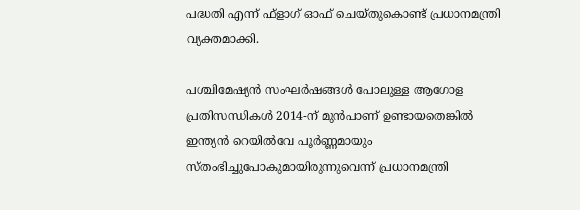പദ്ധതി എന്ന് ഫ്‌ളാഗ് ഓഫ് ചെയ്തുകൊണ്ട് പ്രധാനമന്ത്രി വ്യക്തമാക്കി.

പശ്ചിമേഷ്യൻ സംഘർഷങ്ങൾ പോലുള്ള ആഗോള പ്രതിസന്ധികൾ 2014-ന് മുൻപാണ് ഉണ്ടായതെങ്കിൽ ഇന്ത്യൻ റെയിൽവേ പൂർണ്ണമായും സ്തംഭിച്ചുപോകുമായിരുന്നുവെന്ന് പ്രധാനമന്ത്രി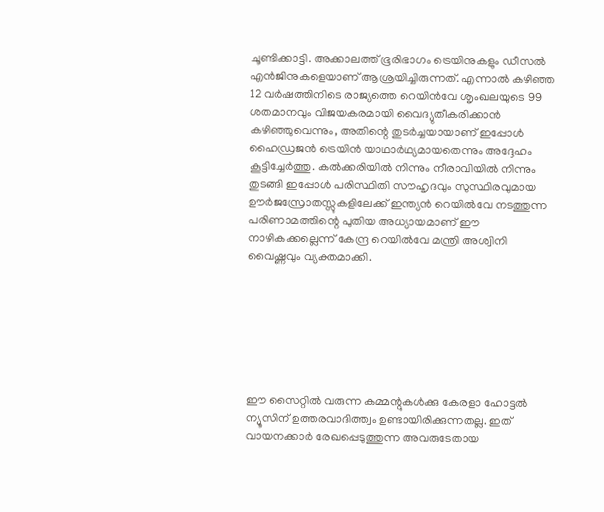ചൂണ്ടിക്കാട്ടി. അക്കാലത്ത് ഭൂരിഭാഗം ട്രെയിനുകളും ഡീസൽ എൻജിനുകളെയാണ് ആശ്രയിച്ചിരുന്നത്. എന്നാൽ കഴിഞ്ഞ 12 വർഷത്തിനിടെ രാജ്യത്തെ റെയിൻവേ ശൃംഖലയുടെ 99 ശതമാനവും വിജയകരമായി വൈദ്യുതീകരിക്കാൻ കഴിഞ്ഞുവെന്നും, അതിന്റെ തുടർച്ചയായാണ് ഇപ്പോൾ ഹൈഡ്രജൻ ട്രെയിൻ യാഥാർഥ്യമായതെന്നും അദ്ദേഹം കൂട്ടിച്ചേർത്തു. കൽക്കരിയിൽ നിന്നും നീരാവിയിൽ നിന്നും തുടങ്ങി ഇപ്പോൾ പരിസ്ഥിതി സൗഹൃദവും സുസ്ഥിരവുമായ ഊർജസ്രോതസ്സുകളിലേക്ക് ഇന്ത്യൻ റെയിൽവേ നടത്തുന്ന പരിണാമത്തിന്റെ പുതിയ അധ്യായമാണ് ഈ നാഴികക്കല്ലെന്ന് കേന്ദ്ര റെയിൽവേ മന്ത്രി അശ്വിനി വൈഷ്ണവും വ്യക്തമാക്കി.







ഈ സൈറ്റിൽ വരുന്ന കമ്മന്റുകൾക്കു കേരളാ ഹോട്ടൽ ന്യൂസിന് ഉത്തരവാദിത്ത്വം ഉണ്ടായിരിക്കുന്നതല്ല. ഇത് വായനക്കാർ രേഖപ്പെടുത്തുന്ന അവരുടേതായ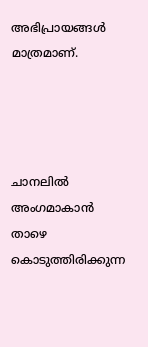അഭിപ്രായങ്ങൾ മാത്രമാണ്.




ചാനലിൽ അംഗമാകാൻ താഴെ കൊടുത്തിരിക്കുന്ന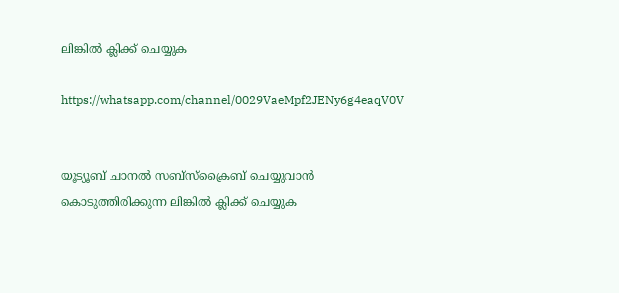ലിങ്കിൽ ക്ലിക്ക് ചെയ്യുക

https://whatsapp.com/channel/0029VaeMpf2JENy6g4eaqV0V


യൂട്യൂബ് ചാനൽ സബ്സ്ക്രൈബ് ചെയ്യുവാൻ കൊടുത്തിരിക്കുന്ന ലിങ്കിൽ ക്ലിക്ക് ചെയ്യുക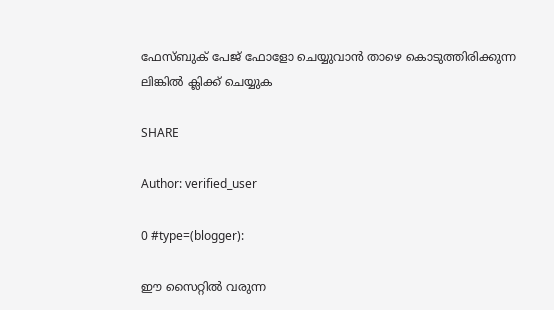ഫേസ്ബുക് പേജ് ഫോളോ ചെയ്യുവാൻ താഴെ കൊടുത്തിരിക്കുന്ന ലിങ്കിൽ ക്ലിക്ക് ചെയ്യുക

SHARE

Author: verified_user

0 #type=(blogger):

ഈ സൈറ്റിൽ വരുന്ന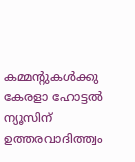കമ്മന്റുകൾക്കു കേരളാ ഹോട്ടൽ ന്യൂസിന് ഉത്തരവാദിത്ത്വം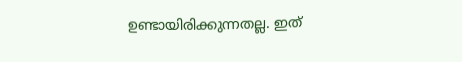ഉണ്ടായിരിക്കുന്നതല്ല. ഇത്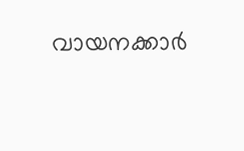വായനക്കാർ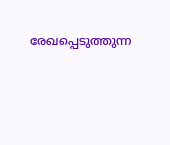രേഖപ്പെടുത്തുന്ന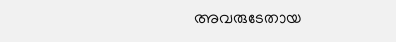അവരുടേതായ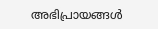അഭിപ്രായങ്ങൾ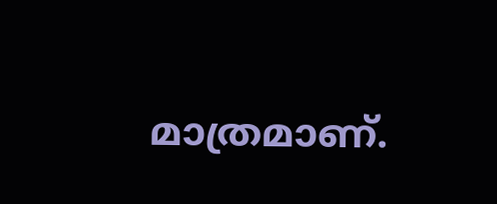മാത്രമാണ്.